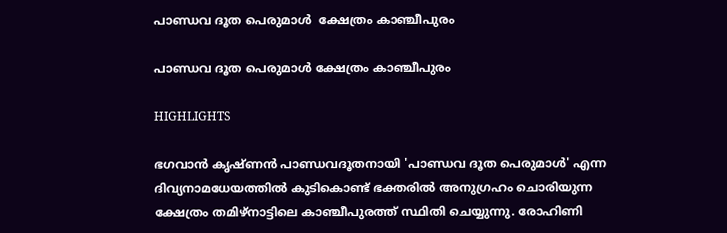പാണ്ഡവ ദൂത പെരുമാള്‍  ക്ഷേത്രം കാഞ്ചീപുരം

പാണ്ഡവ ദൂത പെരുമാള്‍ ക്ഷേത്രം കാഞ്ചീപുരം

HIGHLIGHTS

ഭഗവാന്‍ കൃഷ്ണന്‍ പാണ്ഡവദൂതനായി 'പാണ്ഡവ ദൂത പെരുമാള്‍' എന്ന ദിവ്യനാമധേയത്തില്‍ കുടികൊണ്ട് ഭക്തരില്‍ അനുഗ്രഹം ചൊരിയുന്ന ക്ഷേത്രം തമിഴ്നാട്ടിലെ കാഞ്ചീപുരത്ത് സ്ഥിതി ചെയ്യുന്നു. രോഹിണി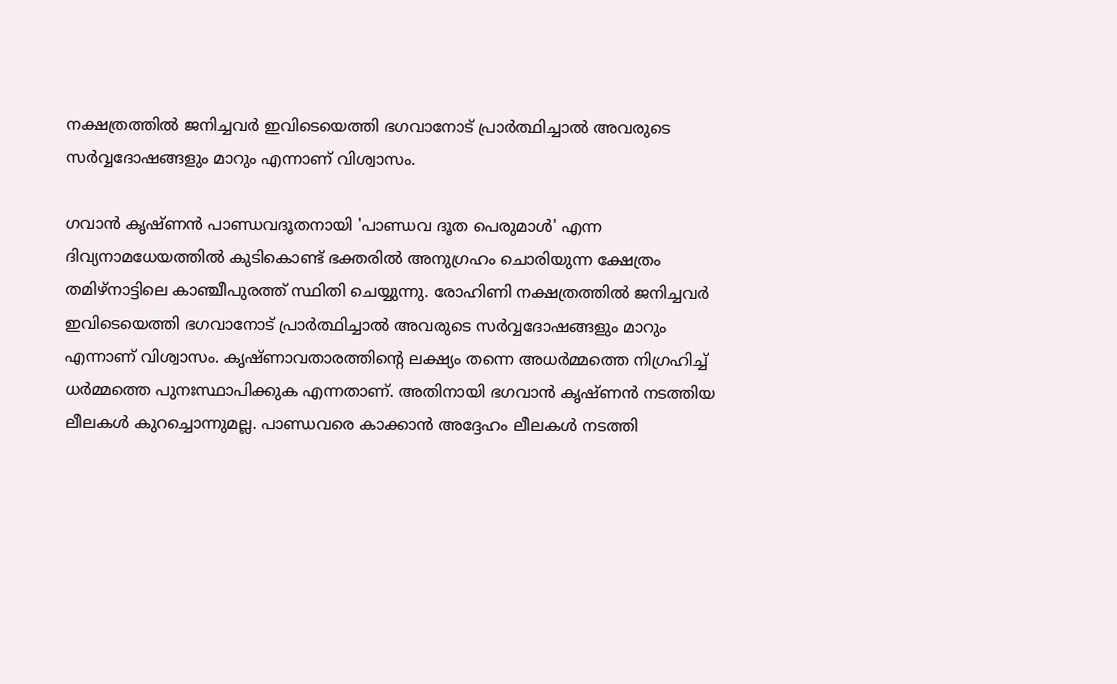നക്ഷത്രത്തില്‍ ജനിച്ചവര്‍ ഇവിടെയെത്തി ഭഗവാനോട് പ്രാര്‍ത്ഥിച്ചാല്‍ അവരുടെ സര്‍വ്വദോഷങ്ങളും മാറും എന്നാണ് വിശ്വാസം.

ഗവാന്‍ കൃഷ്ണന്‍ പാണ്ഡവദൂതനായി 'പാണ്ഡവ ദൂത പെരുമാള്‍' എന്ന ദിവ്യനാമധേയത്തില്‍ കുടികൊണ്ട് ഭക്തരില്‍ അനുഗ്രഹം ചൊരിയുന്ന ക്ഷേത്രം തമിഴ്നാട്ടിലെ കാഞ്ചീപുരത്ത് സ്ഥിതി ചെയ്യുന്നു. രോഹിണി നക്ഷത്രത്തില്‍ ജനിച്ചവര്‍ ഇവിടെയെത്തി ഭഗവാനോട് പ്രാര്‍ത്ഥിച്ചാല്‍ അവരുടെ സര്‍വ്വദോഷങ്ങളും മാറും എന്നാണ് വിശ്വാസം. കൃഷ്ണാവതാരത്തിന്‍റെ ലക്ഷ്യം തന്നെ അധര്‍മ്മത്തെ നിഗ്രഹിച്ച് ധര്‍മ്മത്തെ പുനഃസ്ഥാപിക്കുക എന്നതാണ്. അതിനായി ഭഗവാന്‍ കൃഷ്ണന്‍ നടത്തിയ ലീലകള്‍ കുറച്ചൊന്നുമല്ല. പാണ്ഡവരെ കാക്കാന്‍ അദ്ദേഹം ലീലകള്‍ നടത്തി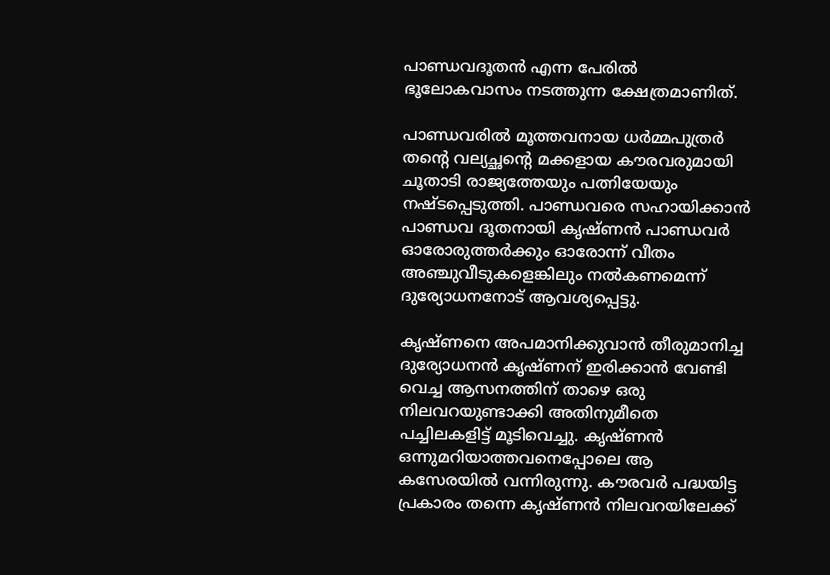പാണ്ഡവദൂതന്‍ എന്ന പേരില്‍ ഭൂലോകവാസം നടത്തുന്ന ക്ഷേത്രമാണിത്.

പാണ്ഡവരില്‍ മൂത്തവനായ ധര്‍മ്മപുത്രര്‍ തന്‍റെ വല്യച്ഛന്‍റെ മക്കളായ കൗരവരുമായി ചൂതാടി രാജ്യത്തേയും പത്നിയേയും നഷ്ടപ്പെടുത്തി. പാണ്ഡവരെ സഹായിക്കാന്‍ പാണ്ഡവ ദൂതനായി കൃഷ്ണന്‍ പാണ്ഡവര്‍ ഓരോരുത്തര്‍ക്കും ഓരോന്ന് വീതം അഞ്ചുവീടുകളെങ്കിലും നല്‍കണമെന്ന് ദുര്യോധനനോട് ആവശ്യപ്പെട്ടു.

കൃഷ്ണനെ അപമാനിക്കുവാന്‍ തീരുമാനിച്ച ദുര്യോധനന്‍ കൃഷ്ണന് ഇരിക്കാന്‍ വേണ്ടി വെച്ച ആസനത്തിന് താഴെ ഒരു നിലവറയുണ്ടാക്കി അതിനുമീതെ പച്ചിലകളിട്ട് മൂടിവെച്ചു. കൃഷ്ണന്‍ ഒന്നുമറിയാത്തവനെപ്പോലെ ആ കസേരയില്‍ വന്നിരുന്നു. കൗരവര്‍ പദ്ധയിട്ട പ്രകാരം തന്നെ കൃഷ്ണന്‍ നിലവറയിലേക്ക്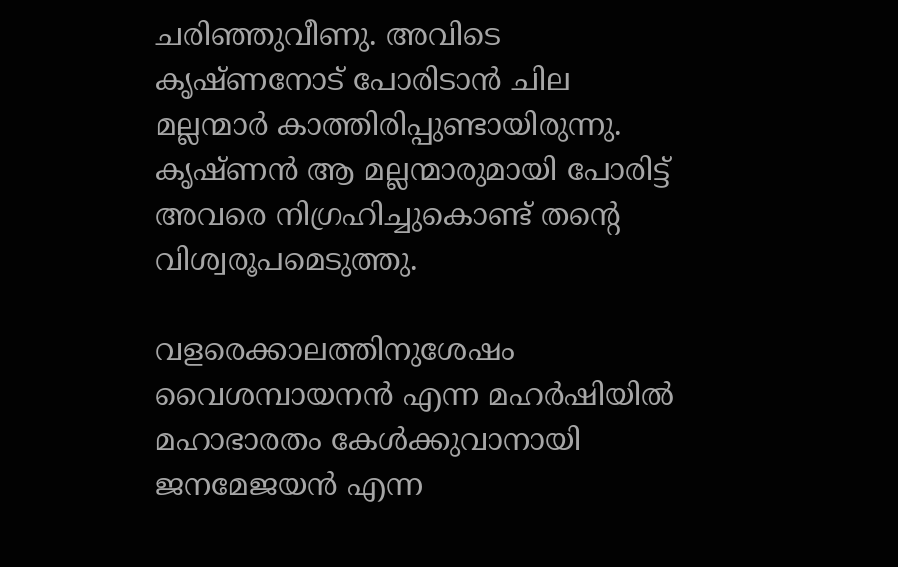ചരിഞ്ഞുവീണു. അവിടെ കൃഷ്ണനോട് പോരിടാന്‍ ചില മല്ലന്മാര്‍ കാത്തിരിപ്പുണ്ടായിരുന്നു. കൃഷ്ണന്‍ ആ മല്ലന്മാരുമായി പോരിട്ട് അവരെ നിഗ്രഹിച്ചുകൊണ്ട് തന്‍റെ വിശ്വരൂപമെടുത്തു.

വളരെക്കാലത്തിനുശേഷം വൈശമ്പായനന്‍ എന്ന മഹര്‍ഷിയില്‍ മഹാഭാരതം കേള്‍ക്കുവാനായി ജനമേജയന്‍ എന്ന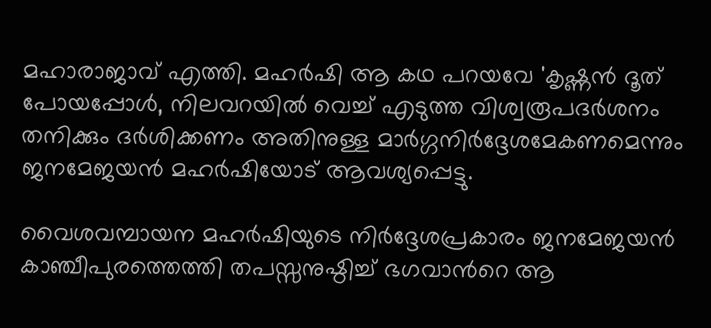മഹാരാജാവ് എത്തി. മഹര്‍ഷി ആ കഥ പറയവേ 'കൃഷ്ണന്‍ ദൂത് പോയപ്പോള്‍, നിലവറയില്‍ വെച്ച് എടുത്ത വിശ്വരൂപദര്‍ശനം തനിക്കും ദര്‍ശിക്കണം അതിനുള്ള മാര്‍ഗ്ഗനിര്‍ദ്ദേശമേകണമെന്നും ജനമേജയന്‍ മഹര്‍ഷിയോട് ആവശ്യപ്പെട്ടു.

വൈശവമ്പായന മഹര്‍ഷിയുടെ നിര്‍ദ്ദേശപ്രകാരം ജനമേജയന്‍ കാഞ്ചീപുരത്തെത്തി തപസ്സനുഷ്ഠിച്ച് ഭഗവാന്‍റെ ആ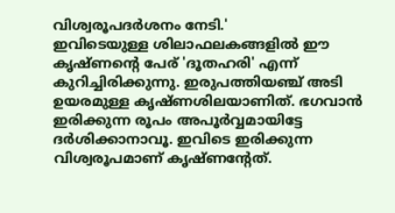വിശ്വരൂപദര്‍ശനം നേടി.'
ഇവിടെയുള്ള ശിലാഫലകങ്ങളില്‍ ഈ കൃഷ്ണന്‍റെ പേര് 'ദൂതഹരി' എന്ന് കുറിച്ചിരിക്കുന്നു. ഇരുപത്തിയഞ്ച് അടി ഉയരമുള്ള കൃഷ്ണശിലയാണിത്. ഭഗവാന്‍ ഇരിക്കുന്ന രൂപം അപൂര്‍വ്വമായിട്ടേ ദര്‍ശിക്കാനാവൂ. ഇവിടെ ഇരിക്കുന്ന വിശ്വരൂപമാണ് കൃഷ്ണന്‍റേത്.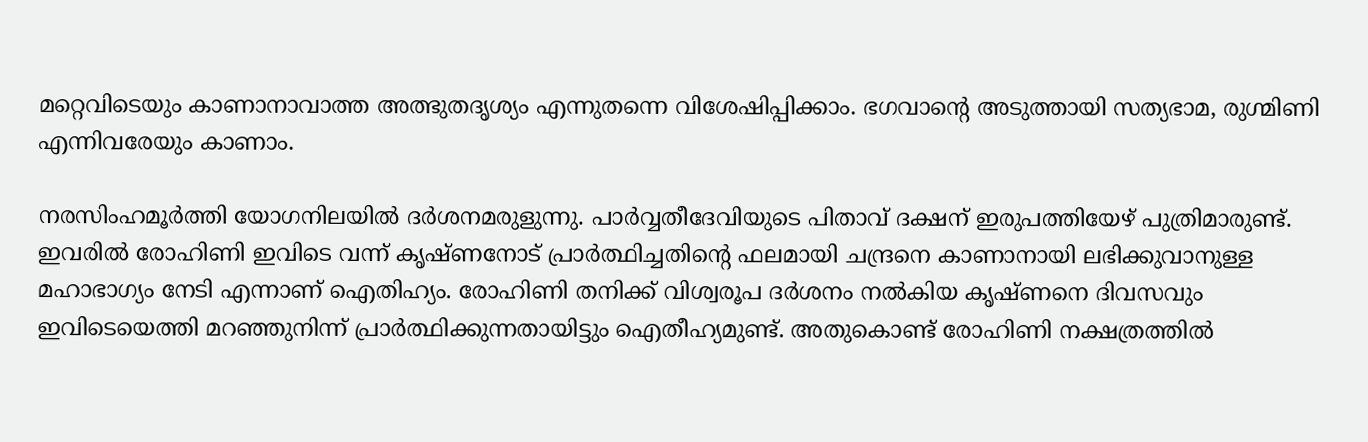മറ്റെവിടെയും കാണാനാവാത്ത അത്ഭുതദൃശ്യം എന്നുതന്നെ വിശേഷിപ്പിക്കാം. ഭഗവാന്‍റെ അടുത്തായി സത്യഭാമ, രുഗ്മിണി എന്നിവരേയും കാണാം.

നരസിംഹമൂര്‍ത്തി യോഗനിലയില്‍ ദര്‍ശനമരുളുന്നു. പാര്‍വ്വതീദേവിയുടെ പിതാവ് ദക്ഷന് ഇരുപത്തിയേഴ് പുത്രിമാരുണ്ട്. ഇവരില്‍ രോഹിണി ഇവിടെ വന്ന് കൃഷ്ണനോട് പ്രാര്‍ത്ഥിച്ചതിന്‍റെ ഫലമായി ചന്ദ്രനെ കാണാനായി ലഭിക്കുവാനുള്ള മഹാഭാഗ്യം നേടി എന്നാണ് ഐതിഹ്യം. രോഹിണി തനിക്ക് വിശ്വരൂപ ദര്‍ശനം നല്‍കിയ കൃഷ്ണനെ ദിവസവും ഇവിടെയെത്തി മറഞ്ഞുനിന്ന് പ്രാര്‍ത്ഥിക്കുന്നതായിട്ടും ഐതീഹ്യമുണ്ട്. അതുകൊണ്ട് രോഹിണി നക്ഷത്രത്തില്‍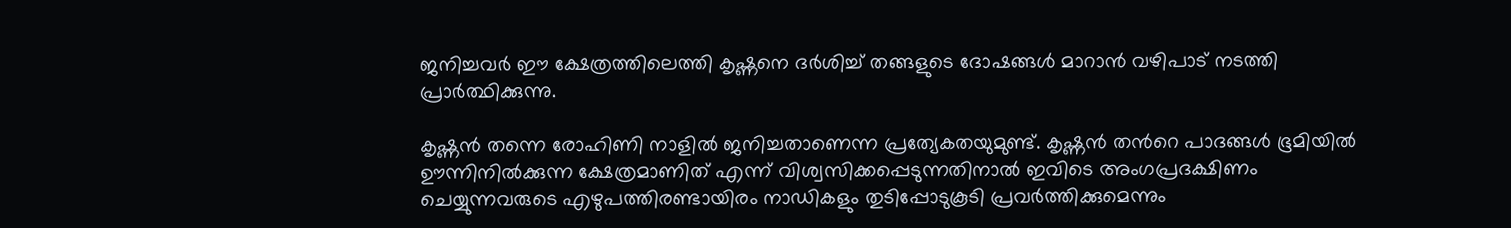ജനിച്ചവര്‍ ഈ ക്ഷേത്രത്തിലെത്തി കൃഷ്ണനെ ദര്‍ശിച്ച് തങ്ങളുടെ ദോഷങ്ങള്‍ മാറാന്‍ വഴിപാട് നടത്തി പ്രാര്‍ത്ഥിക്കുന്നു.

കൃഷ്ണന്‍ തന്നെ രോഹിണി നാളില്‍ ജനിച്ചതാണെന്ന പ്രത്യേകതയുമുണ്ട്. കൃഷ്ണന്‍ തന്‍റെ പാദങ്ങള്‍ ഭൂമിയില്‍ ഊന്നിനില്‍ക്കുന്ന ക്ഷേത്രമാണിത് എന്ന് വിശ്വസിക്കപ്പെടുന്നതിനാല്‍ ഇവിടെ അംഗപ്രദക്ഷിണം ചെയ്യുന്നവരുടെ എഴുപത്തിരണ്ടായിരം നാഡികളും തുടിപ്പോടുകൂടി പ്രവര്‍ത്തിക്കുമെന്നും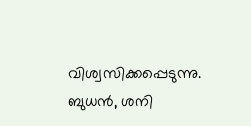വിശ്വസിക്കപ്പെടുന്നു. ബുധന്‍, ശനി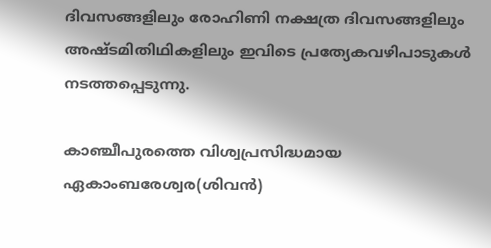ദിവസങ്ങളിലും രോഹിണി നക്ഷത്ര ദിവസങ്ങളിലും അഷ്ടമിതിഥികളിലും ഇവിടെ പ്രത്യേകവഴിപാടുകള്‍ നടത്തപ്പെടുന്നു.

കാഞ്ചീപുരത്തെ വിശ്വപ്രസിദ്ധമായ ഏകാംബരേശ്വര(ശിവന്‍)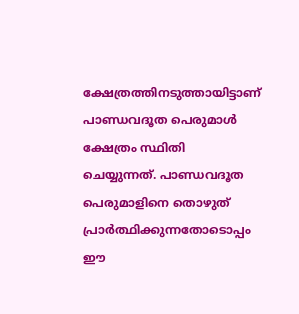ക്ഷേത്രത്തിനടുത്തായിട്ടാണ് പാണ്ഡവദൂത പെരുമാള്‍ ക്ഷേത്രം സ്ഥിതി ചെയ്യുന്നത്. പാണ്ഡവദൂത പെരുമാളിനെ തൊഴുത് പ്രാര്‍ത്ഥിക്കുന്നതോടൊപ്പം ഈ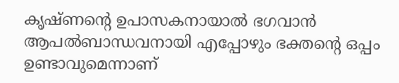കൃഷ്ണന്‍റെ ഉപാസകനായാല്‍ ഭഗവാന്‍ ആപല്‍ബാന്ധവനായി എപ്പോഴും ഭക്തന്‍റെ ഒപ്പം ഉണ്ടാവുമെന്നാണ്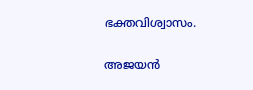ഭക്തവിശ്വാസം.

അജയന്‍